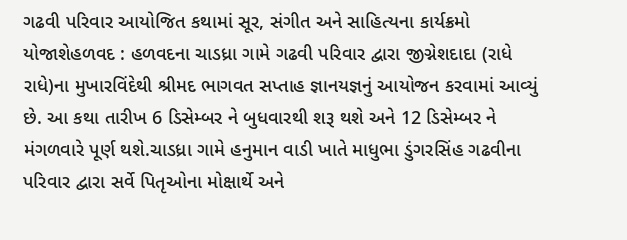ગઢવી પરિવાર આયોજિત કથામાં સૂર, સંગીત અને સાહિત્યના કાર્યક્રમો યોજાશેહળવદ : હળવદના ચાડધ્રા ગામે ગઢવી પરિવાર દ્વારા જીગ્નેશદાદા (રાધે રાધે)ના મુખારવિંદેથી શ્રીમદ ભાગવત સપ્તાહ જ્ઞાનયજ્ઞનું આયોજન કરવામાં આવ્યું છે. આ કથા તારીખ 6 ડિસેમ્બર ને બુધવારથી શરૂ થશે અને 12 ડિસેમ્બર ને મંગળવારે પૂર્ણ થશે.ચાડધ્રા ગામે હનુમાન વાડી ખાતે માધુભા ડુંગરસિંહ ગઢવીના પરિવાર દ્વારા સર્વે પિતૃઓના મોક્ષાર્થે અને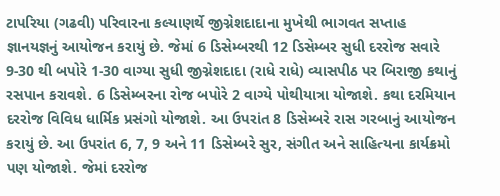ટાપરિયા (ગઢવી) પરિવારના કલ્યાણર્થે જીગ્નેશદાદાના મુખેથી ભાગવત સપ્તાહ જ્ઞાનયજ્ઞનું આયોજન કરાયું છે. જેમાં 6 ડિસેમ્બરથી 12 ડિસેમ્બર સુધી દરરોજ સવારે 9-30 થી બપોરે 1-30 વાગ્યા સુધી જીગ્નેશદાદા (રાધે રાધે) વ્યાસપીઠ પર બિરાજી કથાનું રસપાન કરાવશે. 6 ડિસેમ્બરના રોજ બપોરે 2 વાગ્યે પોથીયાત્રા યોજાશે. કથા દરમિયાન દરરોજ વિવિધ ધાર્મિક પ્રસંગો યોજાશે. આ ઉપરાંત 8 ડિસેમ્બરે રાસ ગરબાનું આયોજન કરાયું છે. આ ઉપરાંત 6, 7, 9 અને 11 ડિસેમ્બરે સુર, સંગીત અને સાહિત્યના કાર્યક્રમો પણ યોજાશે. જેમાં દરરોજ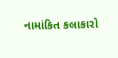નામાંકિત કલાકારો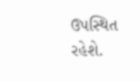ઉપસ્થિત રહેશે.